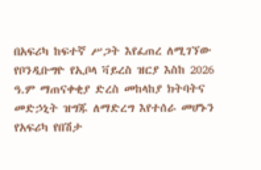በአፍሪካ ከፍተኛ ሥጋት እየፈጠረ ለሚገኘው የቦንዲቡግዮ የኢቦላ ቫይረስ ዝርያ እስከ 2026 ዓ.ም ማጠናቀቂያ ድረስ መከላከያ ክትባትና መድኃኒት ዝግጁ ለማድረግ እየተሰራ መሆኑን የአፍሪካ የበሽታ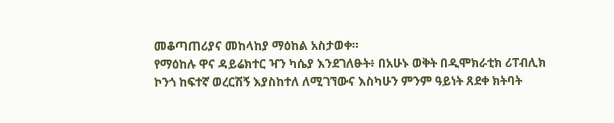መቆጣጠሪያና መከላከያ ማዕከል አስታወቀ።
የማዕከሉ ዋና ዳይሬክተር ዣን ካሴያ እንደገለፁት፥ በአሁኑ ወቅት በዲሞክራቲክ ሪፐብሊክ ኮንጎ ከፍተኛ ወረርሽኝ እያስከተለ ለሚገኘውና እስካሁን ምንም ዓይነት ጸደቀ ክትባት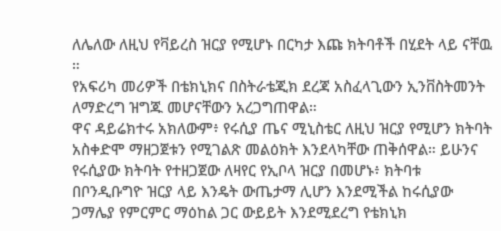ለሌለው ለዚህ የቫይረስ ዝርያ የሚሆኑ በርካታ እጩ ክትባቶች በሂደት ላይ ናቸዉ ።
የአፍሪካ መሪዎች በቴክኒክና በስትራቴጂክ ደረጃ አስፈላጊውን ኢንቨስትመንት ለማድረግ ዝግጁ መሆናቸውን አረጋግጠዋል።
ዋና ዳይሬክተሩ አክለውም፥ የሩሲያ ጤና ሚኒስቴር ለዚህ ዝርያ የሚሆን ክትባት አስቀድሞ ማዘጋጀቱን የሚገልጽ መልዕክት እንደላካቸው ጠቅሰዋል። ይሁንና የሩሲያው ክትባት የተዘጋጀው ለዛየር የኢቦላ ዝርያ በመሆኑ፥ ክትባቱ በቦንዲቡግዮ ዝርያ ላይ እንዴት ውጤታማ ሊሆን እንደሚችል ከሩሲያው ጋማሌያ የምርምር ማዕከል ጋር ውይይት እንደሚደረግ የቴክኒክ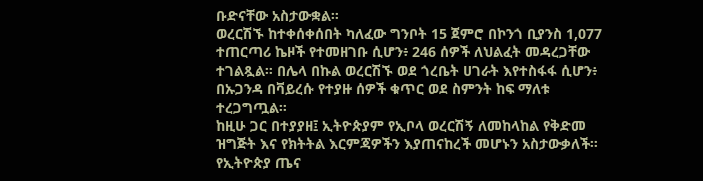ቡድናቸው አስታውቋል።
ወረርሽኙ ከተቀሰቀሰበት ካለፈው ግንቦት 15 ጀምሮ በኮንጎ ቢያንስ 1,077 ተጠርጣሪ ኬዞች የተመዘገቡ ሲሆን፥ 246 ሰዎች ለህልፈት መዳረጋቸው ተገልጿል። በሌላ በኩል ወረርሽኙ ወደ ጎረቤት ሀገራት እየተስፋፋ ሲሆን፥ በኡጋንዳ በቫይረሱ የተያዙ ሰዎች ቁጥር ወደ ስምንት ከፍ ማለቱ ተረጋግጧል።
ከዚሁ ጋር በተያያዘ፤ ኢትዮጵያም የኢቦላ ወረርሽኝ ለመከላከል የቅድመ ዝግጅት እና የክትትል እርምጃዎችን እያጠናከረች መሆኑን አስታውቃለች።
የኢትዮጵያ ጤና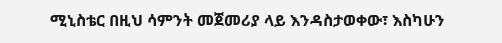ሚኒስቴር በዚህ ሳምንት መጀመሪያ ላይ እንዳስታወቀው፣ እስካሁን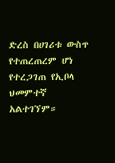ድረስ በሀገሪቱ ውስጥ የተጠረጠረም ሆነ የተረጋገጠ የኢቦላ ህመምተኛ አልተገኘም።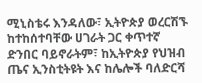ሚኒስቴሩ እንዳለው፣ ኢትዮጵያ ወረርሽኙ ከተከሰተባቸው ሀገራት ጋር ቀጥተኛ ድንበር ባይኖራትም፣ ከኢትዮጵያ የህዝብ ጤና ኢንስቲትዩት እና ከሌሎች ባለድርሻ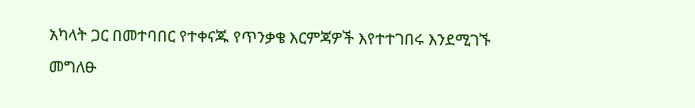አካላት ጋር በመተባበር የተቀናጁ የጥንቃቄ እርምጃዎች እየተተገበሩ እንደሚገኙ መግለፁ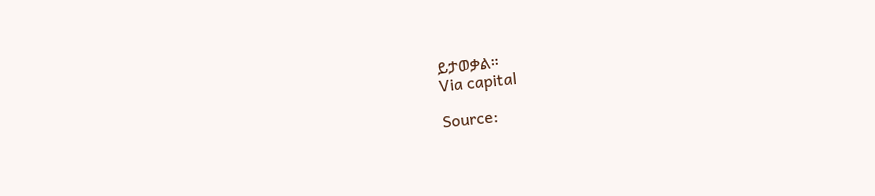ይታወቃል።
Via capital

Source: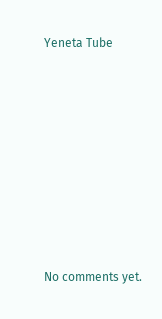Yeneta Tube









No comments yet.